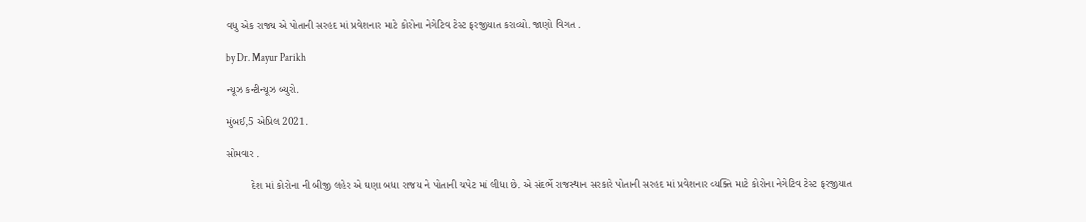વધુ એક રાજ્ય એ પોતાની સરહદ માં પ્રવેશનાર માટે કોરોના નેગેટિવ ટેસ્ટ ફરજીયાત કરાવ્યો. જાણો વિગત .

by Dr. Mayur Parikh

ન્યૂઝ કન્ટીન્યૂઝ બ્યુરો.

મુંબઈ,5 એપ્રિલ 2021.

સોમવાર .

        દેશ માં કોરોના ની બીજી લહેર એ ઘણા બધા રાજય ને પોતાની ચપેટ માં લીધા છે. એ સંદર્ભે રાજસ્થાન સરકારે પોતાની સરહદ માં પ્રવેશનાર વ્યક્તિ માટે કોરોના નેગેટિવ ટેસ્ટ ફરજીયાત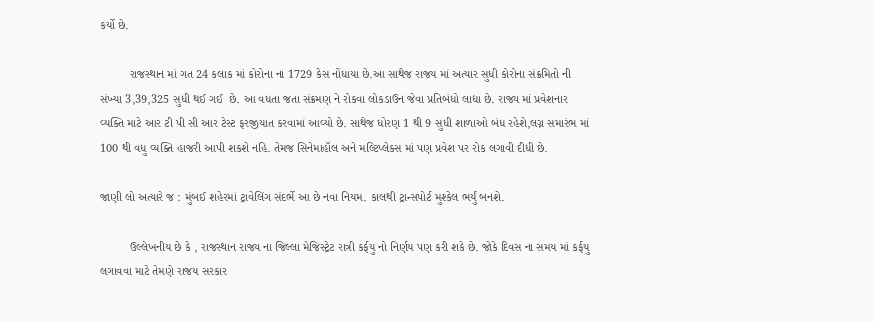કર્યો છે.

         રાજસ્થાન માં ગત 24 કલાક માં કોરોના ના 1729 કેસ નોંધાયા છે.આ સાથેજ રાજય માં અત્યાર સુધી કોરોના સંક્રમિતો ની સંખ્યા 3,39,325 સુધી થઈ ગઈ  છે. આ વધતા જતા સંક્રમણ ને રોકવા લોકડાઉન જેવા પ્રતિબંધો લાદ્યા છે. રાજ્ય માં પ્રવેશનાર વ્યક્તિ માટે આર ટી પી સી આર ટેસ્ટ ફરજીયાત કરવામાં આવ્યો છે. સાથેજ ધોરણ 1 થી 9 સુધી શાળાઓ બંધ રહેશે,લગ્ન સમારંભ માં 100 થી વધુ વ્યક્તિ હાજરી આપી શકશે નહિ. તેમજ સિનેમાહૉલ અને મલ્ટિપ્લેક્સ માં પણ પ્રવેશ પર રોક લગાવી દીધી છે.

જાણી લો અત્યારે જ : મુંબઈ શહેરમાં ટ્રાવેલિંગ સંદર્ભે આ છે નવા નિયમ. કાલથી ટ્રાન્સપોર્ટ મુશ્કેલ ભર્યું બનશે.

         ઉલ્લેખનીય છે કે , રાજસ્થાન રાજ્ય ના જિલ્લા મેજિસ્ટ્રેટ રાત્રી કર્ફયુ નો નિર્ણય પણ કરી શકે છે. જોકે દિવસ ના સમય માં કર્ફયુ લગાવવા માટે તેમણે રાજય સરકાર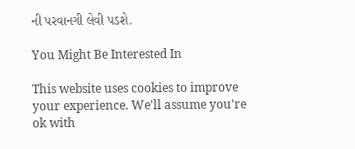ની પરવાનગી લેવી પડશે.

You Might Be Interested In

This website uses cookies to improve your experience. We'll assume you're ok with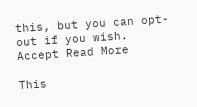this, but you can opt-out if you wish. Accept Read More

This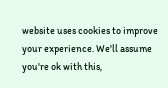website uses cookies to improve your experience. We'll assume you're ok with this,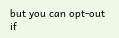but you can opt-out if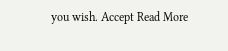you wish. Accept Read More